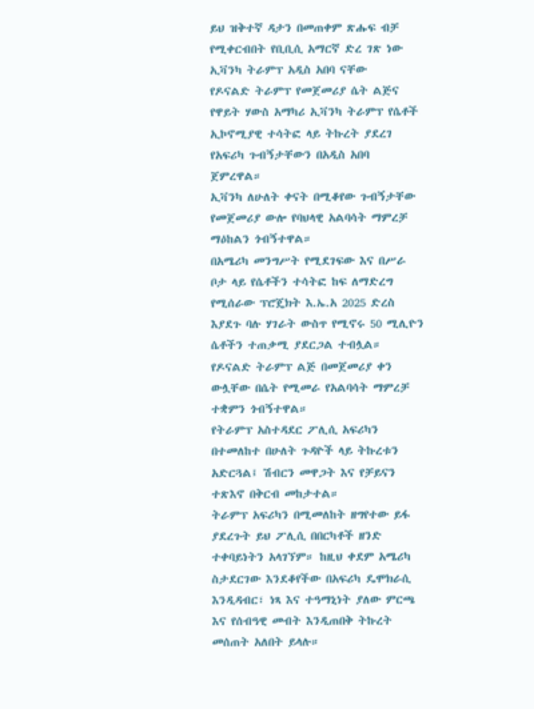ይህ ዝቅተኛ ዳታን በመጠቀም ጽሑፍ ብቻ የሚቀርብበት የቢቢሲ አማርኛ ድረ ገጽ ነው
ኢቫንካ ትራምፕ አዲስ አበባ ናቸው
የዶናልድ ትራምፕ የመጀመሪያ ሴት ልጅና የዋይት ሃውስ አማካሪ ኢቫንካ ትራምፕ የሴቶች ኢኮኖሚያዊ ተሳትፎ ላይ ትኩረት ያደረገ የአፍሪካ ጉብኝታቸውን በአዲስ አበባ ጀምረዋል።
ኢቫንካ ለሁለት ቀናት በሚቆየው ጉብኝታቸው የመጀመሪያ ውሎ የባህላዊ አልባሳት ማምረቻ ማዕከልን ጎብኝተዋል።
በአሜሪካ መንግሥት የሚደገፍው እና በሥራ ቦታ ላይ የሴቶችን ተሳትፎ ከፍ ለማድረግ የሚሰራው ፕሮጄክት እ.ኤ.አ 2025 ድረስ እያደጉ ባሉ ሃገራት ውስጥ የሚኖሩ 50 ሚሊዮን ሴቶችን ተጠቃሚ ያደርጋል ተብሏል።
የዶናልድ ትራምፕ ልጅ በመጀመሪያ ቀን ውሏቸው በሴት የሚመራ የአልባሳት ማምረቻ ተቋምን ጎብኝተዋል።
የትራምፕ አስተዳደር ፖሊሲ አፍሪካን በተመለከተ በሁለት ጉዳዮች ላይ ትኩረቱን አድርጓል፤ ሽብርን መዋጋት እና የቻይናን ተጽእኖ በቅርብ መከታተል።
ትራምፕ አፍሪካን በሚመለከት ዘግየተው ይፋ ያደረጉት ይህ ፖሊሲ በበርካቶች ዘንድ ተቀባይነትን አላገኘም። ከዚህ ቀደም አሜሪካ ስታደርገው እንደቆየችው በአፍሪካ ዴሞክራሲ እንዲዳብር፣ ነጻ እና ተዓማኒነት ያለው ምርጫ እና የሰብዓዊ መብት እንዲጠበቅ ትኩረት መሰጠት አለበት ይላሉ።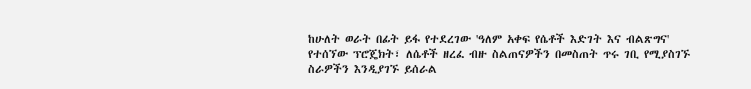ከሁለት ወራት በፊት ይፋ የተደረገው 'ዓለም አቀፍ የሴቶች እድገት እና ብልጽግና' የተሰኘው ፕሮጄክት፣ ለሴቶች ዘረፈ ብዙ ስልጠናዎችን በመስጠት ጥሩ ገቢ የሚያስገኙ ስራዎችን እንዲያገኙ ይሰራል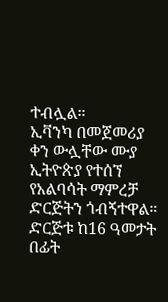ተብሏል።
ኢቫንካ በመጀመሪያ ቀን ውሏቸው ሙያ ኢትዮጵያ የተሰኘ የአልባሳት ማምረቻ ድርጅትን ጎብኝተዋል። ድርጅቱ ከ16 ዓመታት በፊት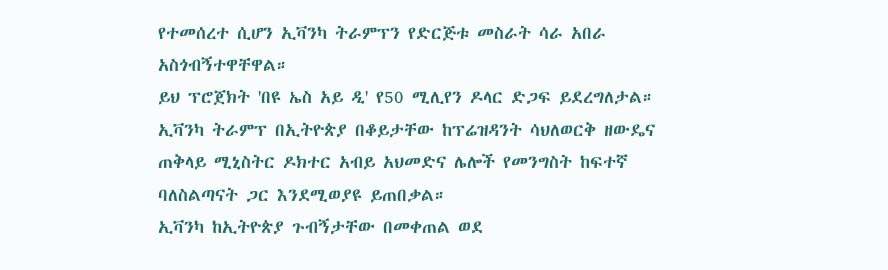የተመሰረተ ሲሆን ኢቫንካ ትራምፕን የድርጅቱ መስራት ሳራ አበራ አስጎብኝተዋቸዋል።
ይህ ፕሮጀክት 'በዩ ኤስ አይ ዲ' የ50 ሚሊየን ዶላር ድጋፍ ይደረግለታል።
ኢቫንካ ትራምፕ በኢትዮጵያ በቆይታቸው ከፕሬዝዳንት ሳህለወርቅ ዘውዴና ጠቅላይ ሚኒስትር ዶክተር አብይ አህመድና ሌሎች የመንግስት ከፍተኛ ባለስልጣናት ጋር እንደሚወያዩ ይጠበቃል።
ኢቫንካ ከኢትዮጵያ ጉብኝታቸው በመቀጠል ወደ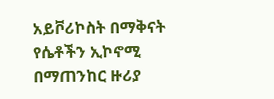አይቮሪኮስት በማቅናት የሴቶችን ኢኮኖሚ በማጠንከር ዙሪያ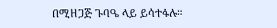በሚዘጋጅ ጉባዔ ላይ ይሳተፋሉ።